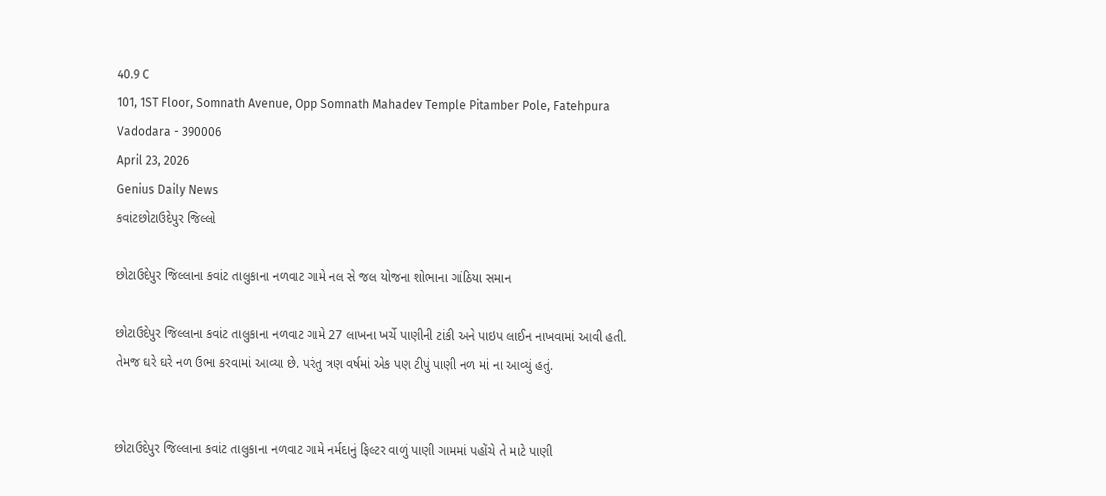40.9 C
101, 1ST Floor, Somnath Avenue, Opp Somnath Mahadev Temple Pitamber Pole, Fatehpura Vadodara - 390006
April 23, 2026
Genius Daily News
કવાંટછોટાઉદેપુર જિલ્લો

છોટાઉદેપુર જિલ્લાના કવાંટ તાલુકાના નળવાટ ગામે નલ સે જલ યોજના શોભાના ગાંઠિયા સમાન

છોટાઉદેપુર જિલ્લાના કવાંટ તાલુકાના નળવાટ ગામે 27 લાખના ખર્ચે પાણીની ટાંકી અને પાઇપ લાઈન નાખવામાં આવી હતી. તેમજ ઘરે ઘરે નળ ઉભા કરવામાં આવ્યા છે. પરંતુ ત્રણ વર્ષમાં એક પણ ટીપું પાણી નળ માં ના આવ્યું હતું.


છોટાઉદેપુર જિલ્લાના કવાંટ તાલુકાના નળવાટ ગામે નર્મદાનું ફિલ્ટર વાળું પાણી ગામમાં પહોંચે તે માટે પાણી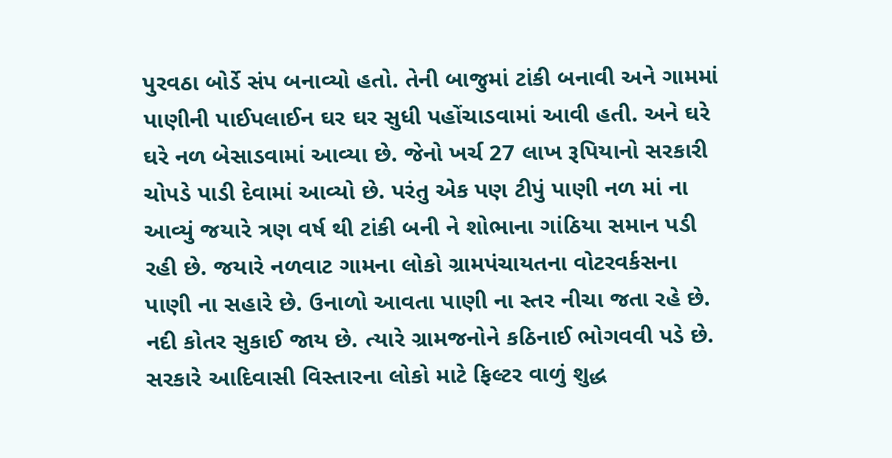પુરવઠા બોર્ડે સંપ બનાવ્યો હતો. તેની બાજુમાં ટાંકી બનાવી અને ગામમાં પાણીની પાઈપલાઈન ઘર ઘર સુધી પહોંચાડવામાં આવી હતી. અને ઘરે ઘરે નળ બેસાડવામાં આવ્યા છે. જેનો ખર્ચ 27 લાખ રૂપિયાનો સરકારી ચોપડે પાડી દેવામાં આવ્યો છે. પરંતુ એક પણ ટીપું પાણી નળ માં ના આવ્યું જયારે ત્રણ વર્ષ થી ટાંકી બની ને શોભાના ગાંઠિયા સમાન પડી રહી છે. જયારે નળવાટ ગામના લોકો ગ્રામપંચાયતના વોટરવર્કસના પાણી ના સહારે છે. ઉનાળો આવતા પાણી ના સ્તર નીચા જતા રહે છે. નદી કોતર સુકાઈ જાય છે. ત્યારે ગ્રામજનોને કઠિનાઈ ભોગવવી પડે છે. સરકારે આદિવાસી વિસ્તારના લોકો માટે ફિલ્ટર વાળું શુદ્ધ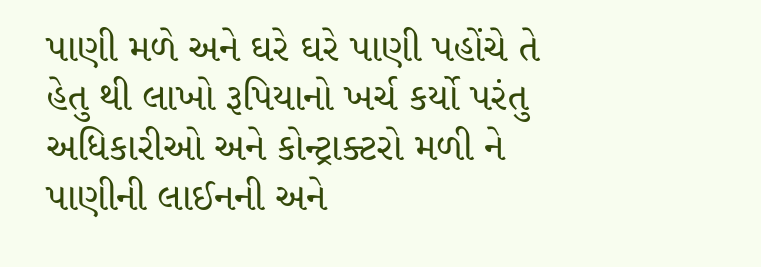પાણી મળે અને ઘરે ઘરે પાણી પહોંચે તે હેતુ થી લાખો રૂપિયાનો ખર્ચ કર્યો પરંતુ અધિકારીઓ અને કોન્ટ્રાક્ટરો મળી ને પાણીની લાઈનની અને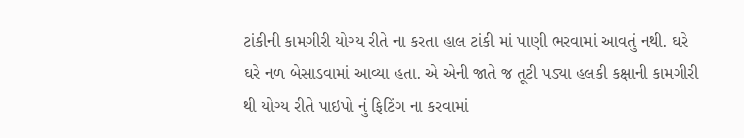ટાંકીની કામગીરી યોગ્ય રીતે ના કરતા હાલ ટાંકી માં પાણી ભરવામાં આવતું નથી. ઘરે ઘરે નળ બેસાડવામાં આવ્યા હતા. એ એની જાતે જ તૂટી પડ્યા હલકી કક્ષાની કામગીરી થી યોગ્ય રીતે પાઇપો નું ફિટિંગ ના કરવામાં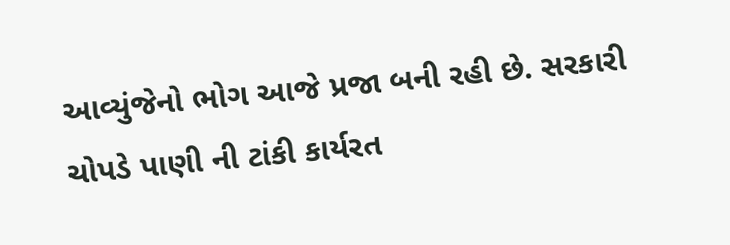આવ્યુંજેનો ભોગ આજે પ્રજા બની રહી છે. સરકારી ચોપડે પાણી ની ટાંકી કાર્યરત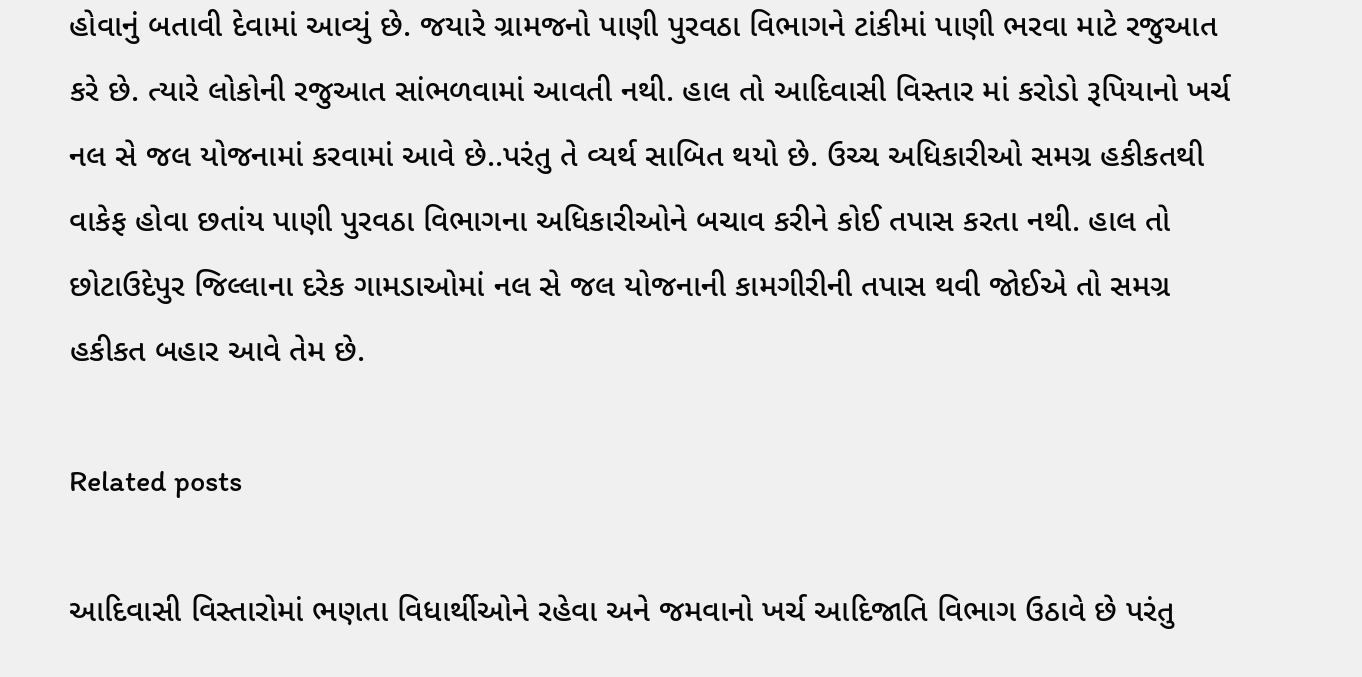હોવાનું બતાવી દેવામાં આવ્યું છે. જયારે ગ્રામજનો પાણી પુરવઠા વિભાગને ટાંકીમાં પાણી ભરવા માટે રજુઆત કરે છે. ત્યારે લોકોની રજુઆત સાંભળવામાં આવતી નથી. હાલ તો આદિવાસી વિસ્તાર માં કરોડો રૂપિયાનો ખર્ચ નલ સે જલ યોજનામાં કરવામાં આવે છે..પરંતુ તે વ્યર્થ સાબિત થયો છે. ઉચ્ચ અધિકારીઓ સમગ્ર હકીકતથી વાકેફ હોવા છતાંય પાણી પુરવઠા વિભાગના અધિકારીઓને બચાવ કરીને કોઈ તપાસ કરતા નથી. હાલ તો છોટાઉદેપુર જિલ્લાના દરેક ગામડાઓમાં નલ સે જલ યોજનાની કામગીરીની તપાસ થવી જોઈએ તો સમગ્ર હકીકત બહાર આવે તેમ છે.

Related posts

આદિવાસી વિસ્તારોમાં ભણતા વિધાર્થીઓને રહેવા અને જમવાનો ખર્ચ આદિજાતિ વિભાગ ઉઠાવે છે પરંતુ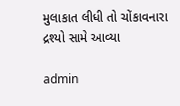મુલાકાત લીધી તો ચોંકાવનારા દ્રશ્યો સામે આવ્યા

admin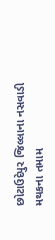છોટાઉદેપુર જિલ્લાના નસવાડી મથકના તમામ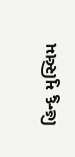હિન્દુ મુસ્લિમ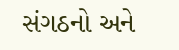સંગઠનો અને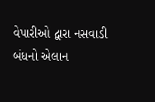વેપારીઓ દ્વારા નસવાડી બંધનો એલાન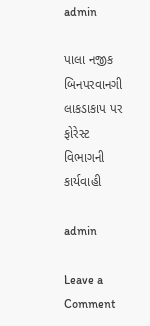admin

પાલા નજીક બિનપરવાનગી લાકડાકાપ પર ફોરેસ્ટ વિભાગની કાર્યવાહી

admin

Leave a Comment